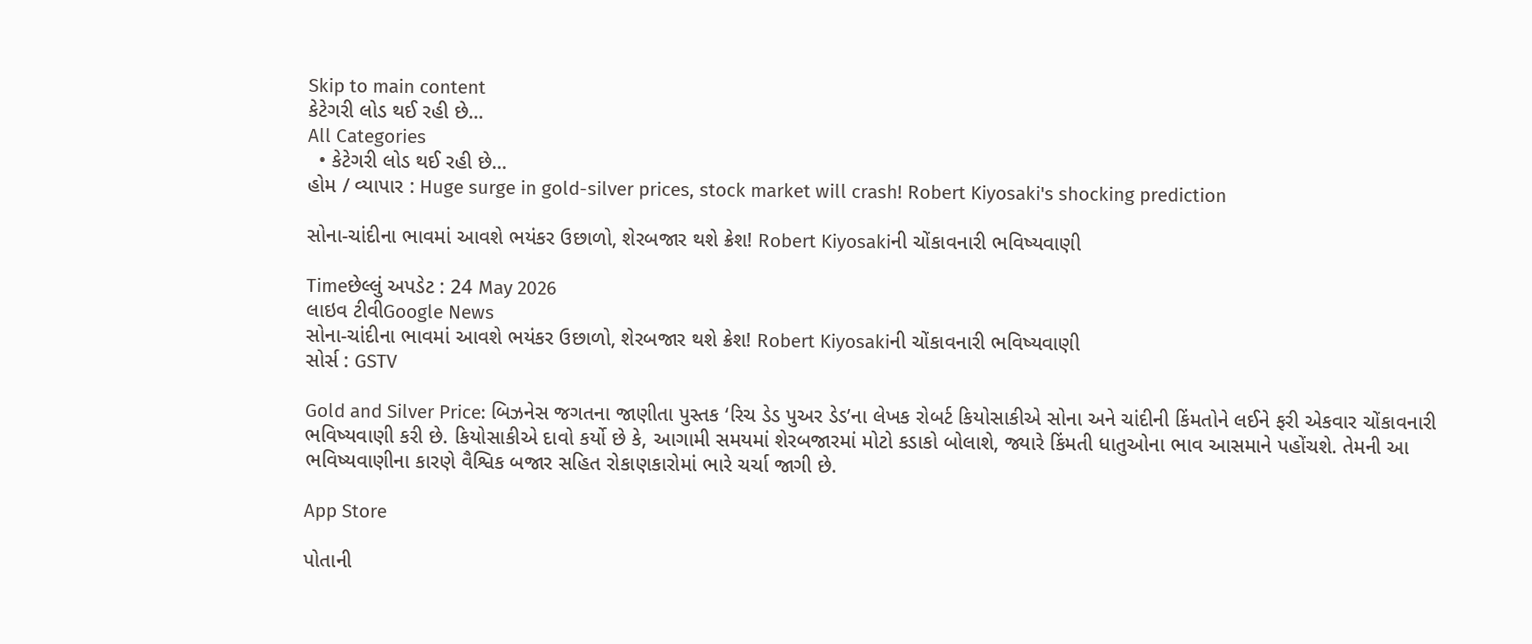Skip to main content
કેટેગરી લોડ થઈ રહી છે...
All Categories
  • કેટેગરી લોડ થઈ રહી છે...
હોમ / વ્યાપાર : Huge surge in gold-silver prices, stock market will crash! Robert Kiyosaki's shocking prediction

સોના-ચાંદીના ભાવમાં આવશે ભયંકર ઉછાળો, શેરબજાર થશે ક્રેશ! Robert Kiyosakiની ચોંકાવનારી ભવિષ્યવાણી

Timeછેલ્લું અપડેટ : 24 May 2026
લાઇવ ટીવીGoogle News
સોના-ચાંદીના ભાવમાં આવશે ભયંકર ઉછાળો, શેરબજાર થશે ક્રેશ! Robert Kiyosakiની ચોંકાવનારી ભવિષ્યવાણી
સોર્સ : GSTV

Gold and Silver Price: બિઝનેસ જગતના જાણીતા પુસ્તક ‘રિચ ડેડ પુઅર ડેડ’ના લેખક રોબર્ટ કિયોસાકીએ સોના અને ચાંદીની કિંમતોને લઈને ફરી એકવાર ચોંકાવનારી ભવિષ્યવાણી કરી છે. કિયોસાકીએ દાવો કર્યો છે કે, આગામી સમયમાં શેરબજારમાં મોટો કડાકો બોલાશે, જ્યારે કિંમતી ધાતુઓના ભાવ આસમાને પહોંચશે. તેમની આ ભવિષ્યવાણીના કારણે વૈશ્વિક બજાર સહિત રોકાણકારોમાં ભારે ચર્ચા જાગી છે.

App Store

પોતાની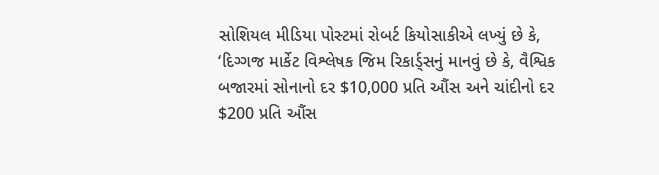સોશિયલ મીડિયા પોસ્ટમાં રોબર્ટ કિયોસાકીએ લખ્યું છે કે, ‘દિગ્ગજ માર્કેટ વિશ્લેષક જિમ રિકાર્ડ્સનું માનવું છે કે, વૈશ્વિક બજારમાં સોનાનો દર $10,000 પ્રતિ ઔંસ અને ચાંદીનો દર $200 પ્રતિ ઔંસ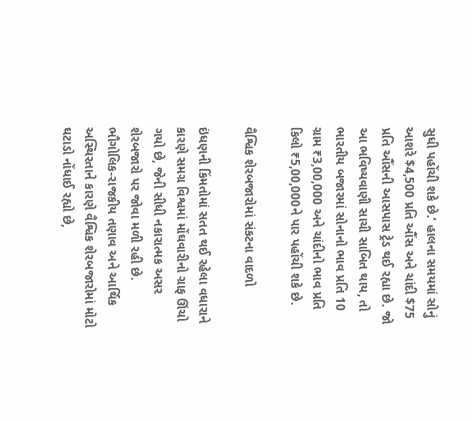સુધી પહોંચી શકે છે.’ હાલના સમયમાં સોનું આશરે $4,500 પ્રતિ ઔંસ અને ચાંદી $75 પ્રતિ ઔંસની આસપાસ ટ્રેડ થઈ રહ્યા છે. જો આ ભવિષ્યવાણી સાચી સાબિત થાય, તો ભારતીય બજારમાં સોનાનો ભાવ પ્રતિ 10 ગ્રામ ₹3,00,000 અને ચાંદીનો ભાવ પ્રતિ કિલો ₹5,00,000ને પાર પહોંચી શકે છે.

વૈશ્વિક શેરબજારોમાં સંકટના વાદળો

ઇંધણની કિંમતોમાં સતત થઈ રહેલા વધારાને કારણે સમગ્ર વિશ્વમાં મોંઘવારીનો ગ્રાફ ઊંચો ગયો છે, જેની સીધી નકારાત્મક અસર શેરબજારો પર જોવા મળી રહી છે. ભૌગોલિક-રાજકીય તણાવ અને આર્થિક અસ્થિરતાને કારણે વૈશ્વિક શેરબજારોમાં મોટો ઘટાડો નોંધાઈ રહ્યો છે,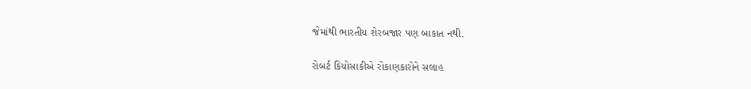જેમાંથી ભારતીય શેરબજાર પણ બાકાત નથી.

રોબર્ટ કિયોસાકીએ રોકાણકારોને સલાહ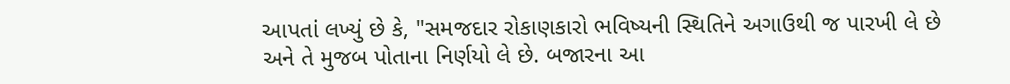આપતાં લખ્યું છે કે, "સમજદાર રોકાણકારો ભવિષ્યની સ્થિતિને અગાઉથી જ પારખી લે છે અને તે મુજબ પોતાના નિર્ણયો લે છે. બજારના આ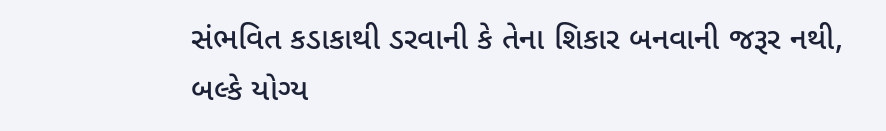સંભવિત કડાકાથી ડરવાની કે તેના શિકાર બનવાની જરૂર નથી, બલ્કે યોગ્ય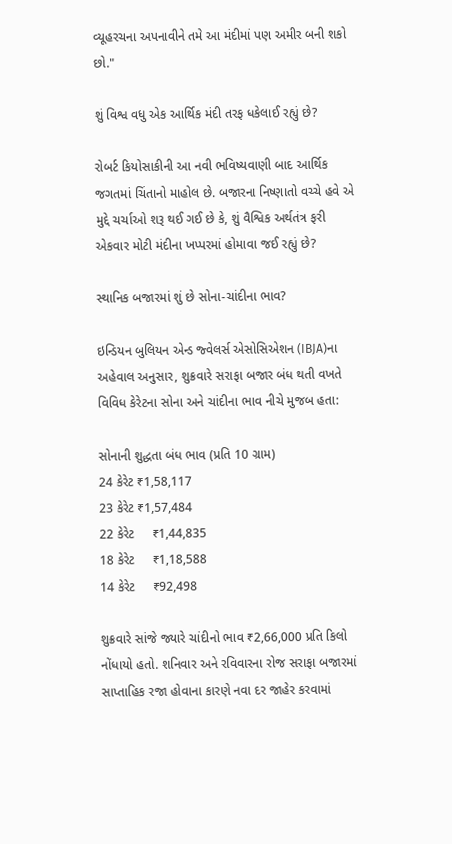વ્યૂહરચના અપનાવીને તમે આ મંદીમાં પણ અમીર બની શકો છો."

શું વિશ્વ વધુ એક આર્થિક મંદી તરફ ધકેલાઈ રહ્યું છે?

રોબર્ટ કિયોસાકીની આ નવી ભવિષ્યવાણી બાદ આર્થિક જગતમાં ચિંતાનો માહોલ છે. બજારના નિષ્ણાતો વચ્ચે હવે એ મુદ્દે ચર્ચાઓ શરૂ થઈ ગઈ છે કે, શું વૈશ્વિક અર્થતંત્ર ફરી એકવાર મોટી મંદીના ખપ્પરમાં હોમાવા જઈ રહ્યું છે?

સ્થાનિક બજારમાં શું છે સોના-ચાંદીના ભાવ?

ઇન્ડિયન બુલિયન એન્ડ જ્વેલર્સ એસોસિએશન (IBJA)ના અહેવાલ અનુસાર, શુક્રવારે સરાફા બજાર બંધ થતી વખતે વિવિધ કેરેટના સોના અને ચાંદીના ભાવ નીચે મુજબ હતા:

સોનાની શુદ્ધતા બંધ ભાવ (પ્રતિ 10 ગ્રામ)
24 કેરેટ ₹1,58,117
23 કેરેટ ₹1,57,484
22 કેરેટ     ₹1,44,835
18 કેરેટ     ₹1,18,588
14 કેરેટ     ₹92,498

શુક્રવારે સાંજે જ્યારે ચાંદીનો ભાવ ₹2,66,000 પ્રતિ કિલો નોંધાયો હતો. શનિવાર અને રવિવારના રોજ સરાફા બજારમાં સાપ્તાહિક રજા હોવાના કારણે નવા દર જાહેર કરવામાં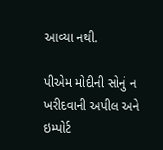આવ્યા નથી.

પીએમ મોદીની સોનું ન ખરીદવાની અપીલ અને ઇમ્પોર્ટ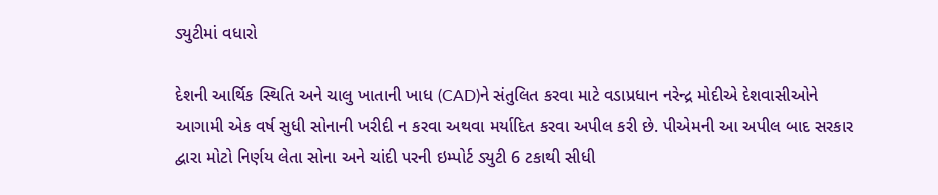ડ્યુટીમાં વધારો

દેશની આર્થિક સ્થિતિ અને ચાલુ ખાતાની ખાધ (CAD)ને સંતુલિત કરવા માટે વડાપ્રધાન નરેન્દ્ર મોદીએ દેશવાસીઓને આગામી એક વર્ષ સુધી સોનાની ખરીદી ન કરવા અથવા મર્યાદિત કરવા અપીલ કરી છે. પીએમની આ અપીલ બાદ સરકાર દ્વારા મોટો નિર્ણય લેતા સોના અને ચાંદી પરની ઇમ્પોર્ટ ડ્યુટી 6 ટકાથી સીધી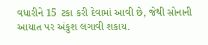વધારીને 15 ટકા કરી દેવામાં આવી છે, જેથી સોનાની આયાત પર અંકુશ લગાવી શકાય.